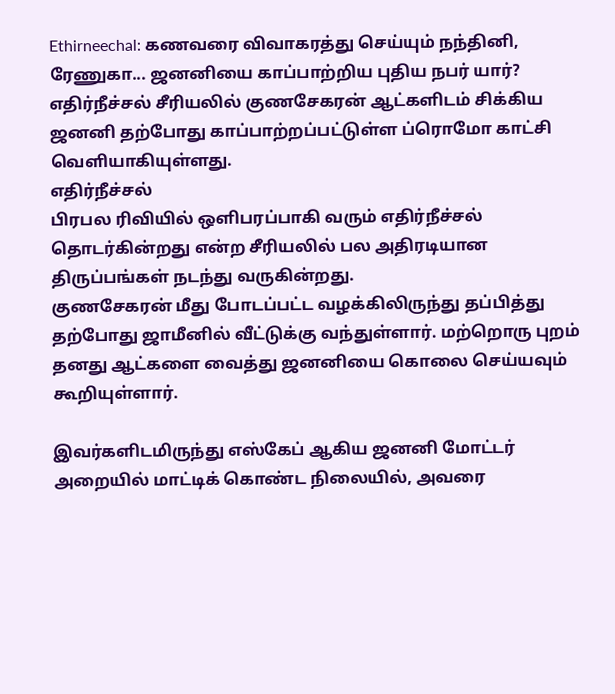Ethirneechal: கணவரை விவாகரத்து செய்யும் நந்தினி, ரேணுகா... ஜனனியை காப்பாற்றிய புதிய நபர் யார்?
எதிர்நீச்சல் சீரியலில் குணசேகரன் ஆட்களிடம் சிக்கிய ஜனனி தற்போது காப்பாற்றப்பட்டுள்ள ப்ரொமோ காட்சி வெளியாகியுள்ளது.
எதிர்நீச்சல்
பிரபல ரிவியில் ஒளிபரப்பாகி வரும் எதிர்நீச்சல் தொடர்கின்றது என்ற சீரியலில் பல அதிரடியான திருப்பங்கள் நடந்து வருகின்றது.
குணசேகரன் மீது போடப்பட்ட வழக்கிலிருந்து தப்பித்து தற்போது ஜாமீனில் வீட்டுக்கு வந்துள்ளார். மற்றொரு புறம் தனது ஆட்களை வைத்து ஜனனியை கொலை செய்யவும் கூறியுள்ளார்.

இவர்களிடமிருந்து எஸ்கேப் ஆகிய ஜனனி மோட்டர் அறையில் மாட்டிக் கொண்ட நிலையில், அவரை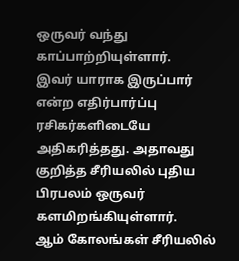ஒருவர் வந்து காப்பாற்றியுள்ளார்.
இவர் யாராக இருப்பார் என்ற எதிர்பார்ப்பு ரசிகர்களிடையே அதிகரித்தது. அதாவது குறித்த சீரியலில் புதிய பிரபலம் ஒருவர் களமிறங்கியுள்ளார்.
ஆம் கோலங்கள் சீரியலில்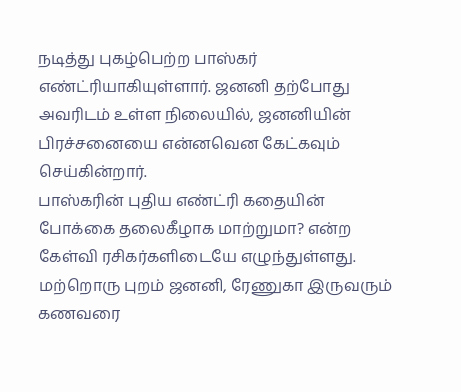நடித்து புகழ்பெற்ற பாஸ்கர் எண்ட்ரியாகியுள்ளார். ஜனனி தற்போது அவரிடம் உள்ள நிலையில், ஜனனியின் பிரச்சனையை என்னவென கேட்கவும் செய்கின்றார்.
பாஸ்கரின் புதிய எண்ட்ரி கதையின் போக்கை தலைகீழாக மாற்றுமா? என்ற கேள்வி ரசிகர்களிடையே எழுந்துள்ளது.
மற்றொரு புறம் ஜனனி, ரேணுகா இருவரும் கணவரை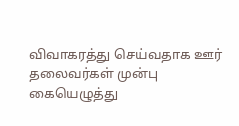விவாகரத்து செய்வதாக ஊர் தலைவர்கள் முன்பு கையெழுத்து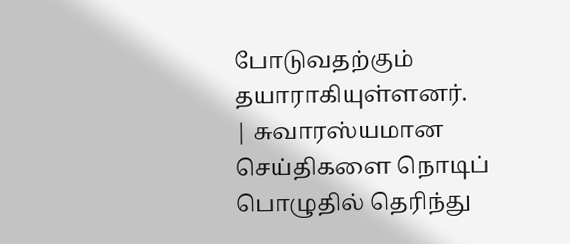போடுவதற்கும் தயாராகியுள்ளனர்.
| சுவாரஸ்யமான செய்திகளை நொடிப் பொழுதில் தெரிந்து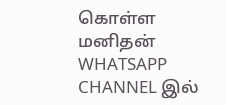கொள்ள மனிதன் WHATSAPP CHANNEL இல்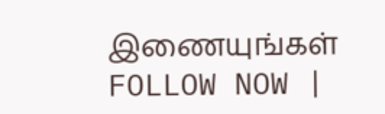இணையுங்கள் FOLLOW NOW |